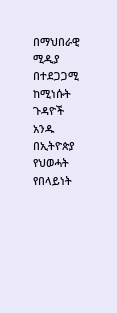በማህበራዊ ሚዲያ በተደጋጋሚ ከሚነሱት ጉዳዮች አንዱ በኢትዮጵያ የህወሓት የበላይነት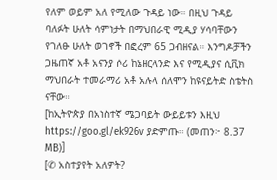የለም ወይም አለ የሚለው ጉዳይ ነው። በዚህ ጉዳይ ባለፉት ሁለት ሳምነታት በማህበራዊ ሚዲያ ሃሳባቸውን የገለፁ ሁለት ወገኖች በፎረም 65 ጋብዘናል። እንግዶቻችን ጋዜጠኛ አቶ አናንያ ሶሪ ከኔዘርላንድ እና የሚዲያና ሲቪክ ማህበራት ተመራማሪ አቶ አሉላ ሰለሞን ከዩናይትድ ስቴትስ ናቸው።
[ከኢትዮጵያ በአነስተኛ ሜጋባይት ውይይቱን እዚህ https://goo.gl/ek926v ያድምጡ። (መጠን፦ 8.37 MB)]
[✆ አስተያየት አለዎት?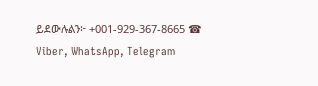ይደውሉልን፦ +001-929-367-8665 ☎ Viber, WhatsApp, Telegram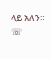ላይ አለን። ☏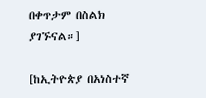በቀጥታም በስልክ ያገኙናል።]

[ከኢትዮጵያ በአነስተኛ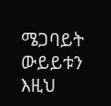ሜጋባይት ውይይቱን እዚህ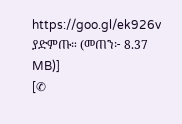https://goo.gl/ek926v ያድምጡ። (መጠን፦ 8.37 MB)]
[✆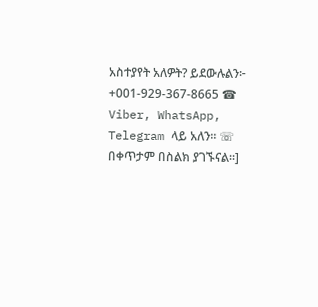አስተያየት አለዎት? ይደውሉልን፦ +001-929-367-8665 ☎ Viber, WhatsApp, Telegram ላይ አለን። ☏ በቀጥታም በስልክ ያገኙናል።]